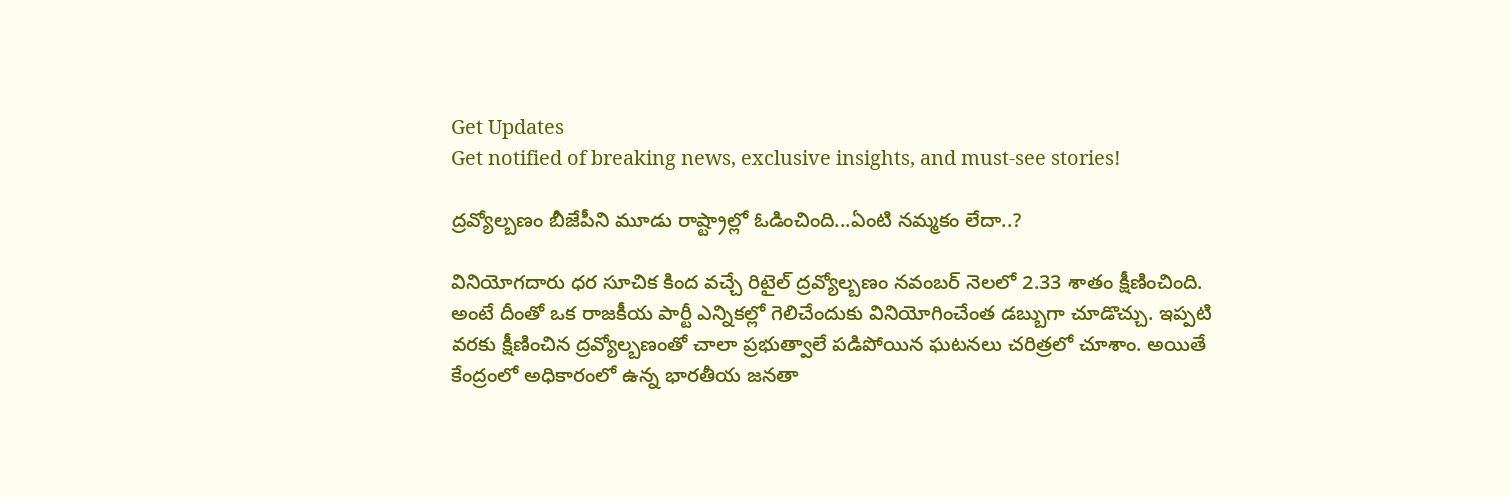Get Updates
Get notified of breaking news, exclusive insights, and must-see stories!

ద్రవ్యోల్బణం బీజేపీని మూడు రాష్ట్రాల్లో ఓడించింది...ఏంటి నమ్మకం లేదా..?

వినియోగదారు ధర సూచిక కింద వచ్చే రిటైల్ ద్రవ్యోల్బణం నవంబర్ నెలలో 2.33 శాతం క్షీణించింది. అంటే దీంతో ఒక రాజకీయ పార్టీ ఎన్నికల్లో గెలిచేందుకు వినియోగించేంత డబ్బుగా చూడొచ్చు. ఇప్పటి వరకు క్షీణించిన ద్రవ్యోల్బణంతో చాలా ప్రభుత్వాలే పడిపోయిన ఘటనలు చరిత్రలో చూశాం. అయితే కేంద్రంలో అధికారంలో ఉన్న భారతీయ జనతా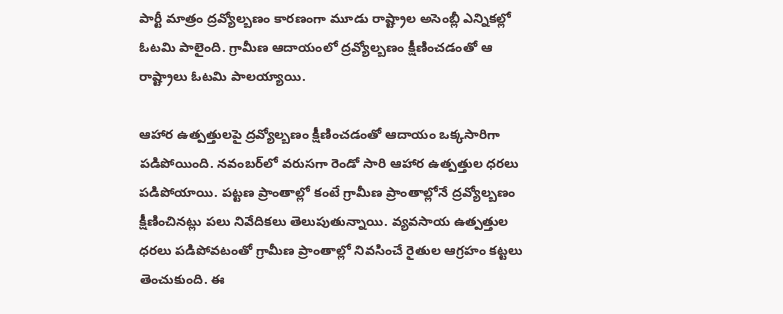పార్టీ మాత్రం ద్రవ్యోల్బణం కారణంగా మూడు రాష్ట్రాల అసెంబ్లీ ఎన్నికల్లో ఓటమి పాలైంది. గ్రామీణ ఆదాయంలో ద్రవ్యోల్బణం క్షీణించడంతో ఆ రాష్ట్రాలు ఓటమి పాలయ్యాయి.

ఆహార ఉత్పత్తులపై ద్రవ్యోల్బణం క్షీణించడంతో ఆదాయం ఒక్కసారిగా పడిపోయింది. నవంబర్‌లో వరుసగా రెండో సారి ఆహార ఉత్పత్తుల ధరలు పడిపోయాయి. పట్టణ ప్రాంతాల్లో కంటే గ్రామీణ ప్రాంతాల్లోనే ద్రవ్యోల్బణం క్షీణించినట్లు పలు నివేదికలు తెలుపుతున్నాయి. వ్యవసాయ ఉత్పత్తుల ధరలు పడిపోవటంతో గ్రామీణ ప్రాంతాల్లో నివసించే రైతుల ఆగ్రహం కట్టలు తెంచుకుంది. ఈ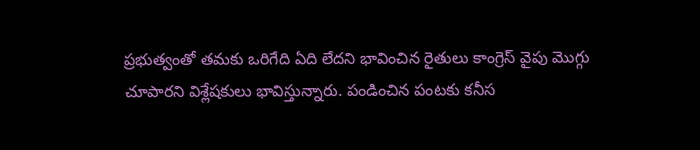ప్రభుత్వంతో తమకు ఒరిగేది ఏది లేదని భావించిన రైతులు కాంగ్రెస్ వైపు మొగ్గు చూపారని విశ్లేషకులు భావిస్తున్నారు. పండించిన పంటకు కనీస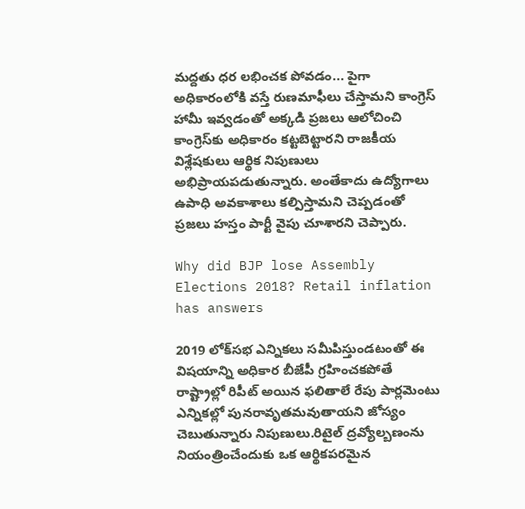మద్దతు ధర లభించక పోవడం... పైగా అధికారంలోకి వస్తే రుణమాఫీలు చేస్తామని కాంగ్రెస్ హామీ ఇవ్వడంతో అక్కడి ప్రజలు ఆలోచించి కాంగ్రెస్‌కు అధికారం కట్టబెట్టారని రాజకీయ విశ్లేషకులు ఆర్థిక నిపుణులు అభిప్రాయపడుతున్నారు. అంతేకాదు ఉద్యోగాలు ఉపాధి అవకాశాలు కల్పిస్తామని చెప్పడంతో ప్రజలు హస్తం పార్టీ వైపు చూశారని చెప్పారు.

Why did BJP lose Assembly Elections 2018? Retail inflation has answers

2019 లోక్‌సభ ఎన్నికలు సమీపిస్తుండటంతో ఈ విషయాన్ని అధికార బీజేపీ గ్రహించకపోతే రాష్ట్రాల్లో రిపీట్ అయిన ఫలితాలే రేపు పార్లమెంటు ఎన్నికల్లో పునరావృతమవుతాయని జోస్యం చెబుతున్నారు నిపుణులు.రిటైల్ ద్రవ్యోల్బణంను నియంత్రించేందుకు ఒక ఆర్థికపరమైన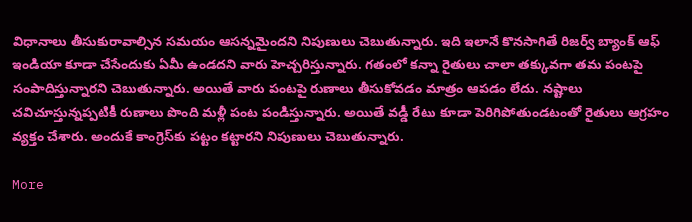విధానాలు తీసుకురావాల్సిన సమయం ఆసన్నమైందని నిపుణులు చెబుతున్నారు. ఇది ఇలానే కొనసాగితే రిజర్వ్ బ్యాంక్ ఆఫ్ ఇండియా కూడా చేసేందుకు ఏమీ ఉండదని వారు హెచ్చరిస్తున్నారు. గతంలో కన్నా రైతులు చాలా తక్కువగా తమ పంటపై సంపాదిస్తున్నారని చెబుతున్నారు. అయితే వారు పంటపై రుణాలు తీసుకోవడం మాత్రం ఆపడం లేదు. నష్టాలు చవిచూస్తున్నప్పటికీ రుణాలు పొంది మళ్లీ పంట పండిస్తున్నారు. అయితే వడ్డీ రేటు కూడా పెరిగిపోతుండటంతో రైతులు ఆగ్రహం వ్యక్తం చేశారు. అందుకే కాంగ్రెస్‌కు పట్టం కట్టారని నిపుణులు చెబుతున్నారు.

More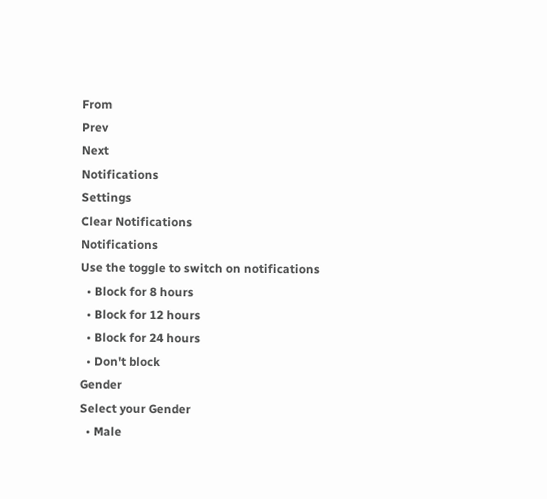From
Prev
Next
Notifications
Settings
Clear Notifications
Notifications
Use the toggle to switch on notifications
  • Block for 8 hours
  • Block for 12 hours
  • Block for 24 hours
  • Don't block
Gender
Select your Gender
  • Male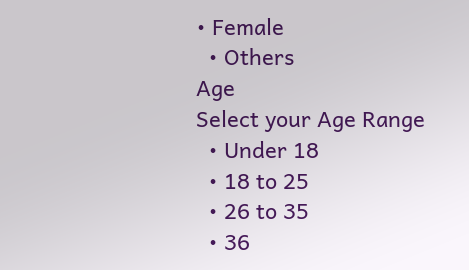• Female
  • Others
Age
Select your Age Range
  • Under 18
  • 18 to 25
  • 26 to 35
  • 36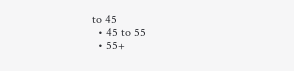to 45
  • 45 to 55
  • 55+